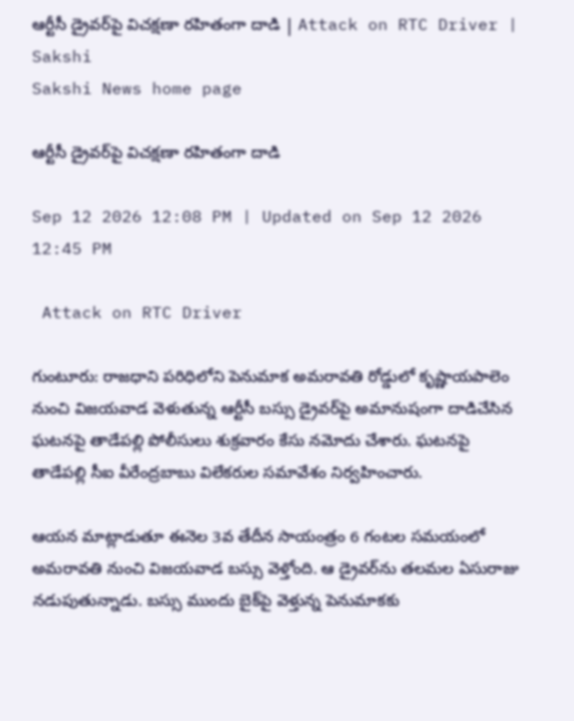ఆర్టీసీ డ్రైవర్‌పై విచక్షణా రహితంగా దాడి | Attack on RTC Driver | Sakshi
Sakshi News home page

ఆర్టీసీ డ్రైవర్‌పై విచక్షణా రహితంగా దాడి

Sep 12 2026 12:08 PM | Updated on Sep 12 2026 12:45 PM

 Attack on RTC Driver

గుంటూరు: రాజధాని పరిధిలోని పెనుమాక అమరావతి రోడ్డులో కృష్ణాయపాలెం నుంచి విజయవాడ వెళుతున్న ఆర్టీసీ బస్సు డ్రైవర్‌పై అమానుషంగా దాడిచేసిన ఘటనపై తాడేపల్లి పోలీసులు శుక్రవారం కేసు నమోదు చేశారు. ఘటనపై తాడేపల్లి సీఐ వీరేంద్రబాబు విలేకరుల సమావేశం నిర్వహించారు.

ఆయన మాట్లాడుతూ ఈనెల 3వ తేదీన సాయంత్రం 6 గంటల సమయంలో అమరావతి నుంచి విజయవాడ బస్సు వెళ్తోంది. ఆ డ్రైవర్‌ను తలమల ఏసురాజు నడుపుతున్నాడు. బస్సు ముందు బైక్‌పై వెళ్తున్న పెనుమాకకు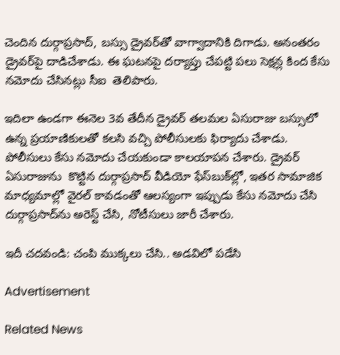చెందిన దుర్గాప్రసాద్, బస్సు డ్రైవర్‌తో వాగ్వాదానికి దిగాడు. అనంతరం డ్రైవర్‌పై దాడిచేశాడు. ఈ ఘటనపై దర్యాప్తు చేపట్టి పలు సెక్షన్ల కింద కేసు నమోదు చేసినట్లు సీఐ  తెలిపారు.

ఇదిలా ఉండగా ఈనెల 3వ తేదీన డ్రైవర్‌ తలమల ఏసురాజు బస్సులో ఉన్న ప్రయాణికులతో కలసి వచ్చి పోలీసులకు ఫిర్యాదు చేశాడు. పోలీసులు కేసు నమోదు చేయకుండా కాలయాపన చేశారు. డ్రైవర్‌ ఏసురాజును  కొట్టిన దుర్గాప్రసాద్‌ వీడియో ఫేస్‌బుక్‌ల్లో, ఇతర సామాజిక మాధ్యమాల్లో వైరల్‌ కావడంతో ఆలస్యంగా ఇప్పుడు కేసు నమోదు చేసి దుర్గాప్రసాద్‌ను అరెస్ట్‌ చేసి, నోటీసులు జారీ చేశారు.

ఇదీ చదవండి: చంపి ముక్కలు చేసి.. అడవిలో పడేసి

Advertisement

Related News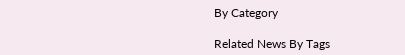By Category

Related News By Tags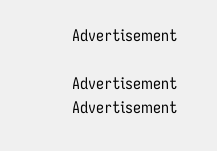Advertisement

Advertisement
Advertisement